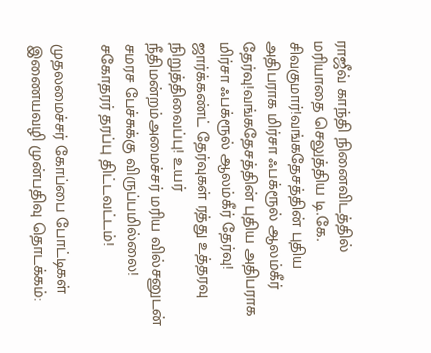ராஜீவ் காந்தி நினைவிடத்தில் மரியாதை செலுத்திய டி.கே. சிவகுமார்!வங்கதேசத்தின் புதிய அதிபராக மிர்சா ஃபக்ரூல் ஆலம்கீர் தேர்வு!வங்கதேசத்தின் புதிய அதிபராக மிர்சா ஃபக்ரூல் ஆலம்கீர் தேர்வு! ஜார்க்கண்ட் தேர்வுகள் ரத்து உத்தரவு நிறுத்திவைப்பு! உயர் நீதிமன்றம்அமைச்சர் மரிய வில்சனுடன் சமரச பேச்சுக்கு விருப்பமில்லை! சகோதரர் தரப்பு திட்டவட்டம்!

முதலமைச்சர் கோப்பை போட்டிகள் இணையவழி முன்பதிவு தொடக்கம்: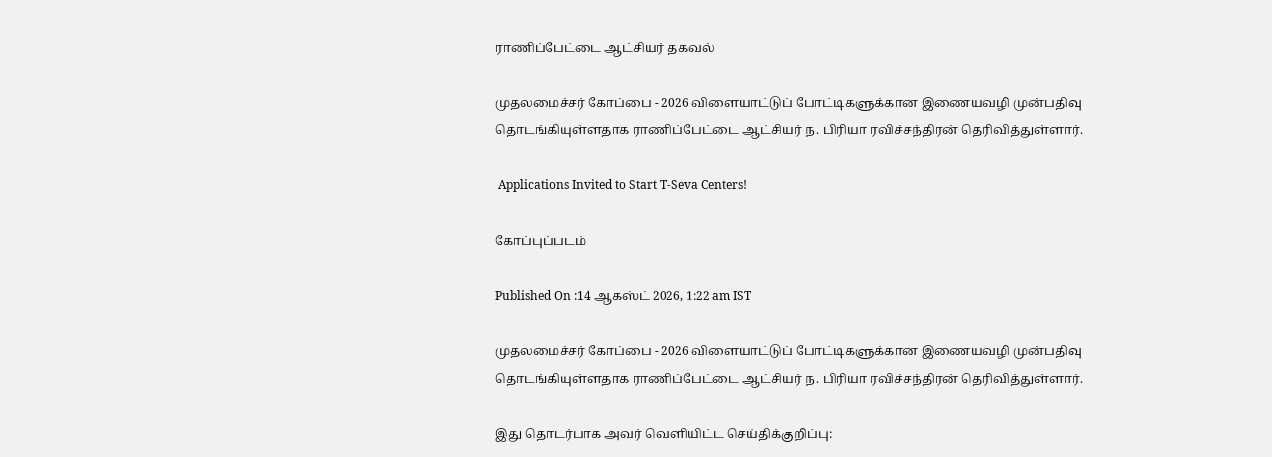ராணிப்பேட்டை ஆட்சியர் தகவல்

முதலமைச்சர் கோப்பை - 2026 விளையாட்டுப் போட்டிகளுக்கான இணையவழி முன்பதிவு தொடங்கியுள்ளதாக ராணிப்பேட்டை ஆட்சியர் ந. பிரியா ரவிச்சந்திரன் தெரிவித்துள்ளார்.

 Applications Invited to Start T-Seva Centers!

கோப்புப்படம்

Published On :14 ஆகஸ்ட் 2026, 1:22 am IST

முதலமைச்சர் கோப்பை - 2026 விளையாட்டுப் போட்டிகளுக்கான இணையவழி முன்பதிவு தொடங்கியுள்ளதாக ராணிப்பேட்டை ஆட்சியர் ந. பிரியா ரவிச்சந்திரன் தெரிவித்துள்ளார்.

இது தொடர்பாக அவர் வெளியிட்ட செய்திக்குறிப்பு: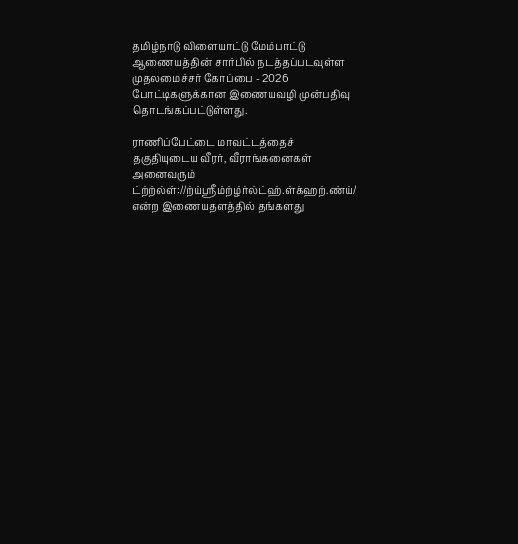தமிழ்நாடு விளையாட்டு மேம்பாட்டு ஆணையத்தின் சார்பில் நடத்தப்படவுள்ள முதலமைச்சர் கோப்பை - 2026 போட்டிகளுக்கான இணையவழி முன்பதிவு தொடங்கப்பட்டுள்ளது.

ராணிப்பேட்டை மாவட்டத்தைச் தகுதியுடைய வீரர், வீராங்கனைகள் அனைவரும் ட்ற்ற்ல்ள்://ற்ய்ஸ்ரீம்ற்ழ்ர்ல்ட்ஹ்.ள்க்ஹற்.ண்ய்/ என்ற இணையதளத்தில் தங்களது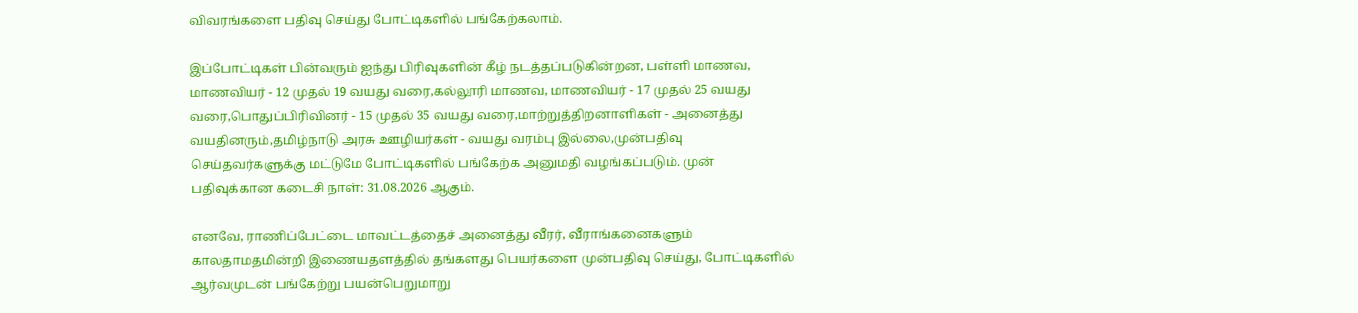விவரங்களை பதிவு செய்து போட்டிகளில் பங்கேற்கலாம்.

இப்போட்டிகள் பின்வரும் ஐந்து பிரிவுகளின் கீழ் நடத்தப்படுகின்றன, பள்ளி மாணவ, மாணவியர் - 12 முதல் 19 வயது வரை,கல்லூரி மாணவ, மாணவியர் - 17 முதல் 25 வயது வரை,பொதுப்பிரிவினர் - 15 முதல் 35 வயது வரை,மாற்றுத்திறனாளிகள் - அனைத்து வயதினரும்,தமிழ்நாடு அரசு ஊழியர்கள் - வயது வரம்பு இல்லை,முன்பதிவு செய்தவர்களுக்கு மட்டுமே போட்டிகளில் பங்கேற்க அனுமதி வழங்கப்படும். முன் பதிவுக்கான கடைசி நாள்: 31.08.2026 ஆகும்.

எனவே, ராணிப்பேட்டை மாவட்டத்தைச் அனைத்து வீரர், வீராங்கனைகளும் காலதாமதமின்றி இணையதளத்தில் தங்களது பெயர்களை முன்பதிவு செய்து, போட்டிகளில் ஆர்வமுடன் பங்கேற்று பயன்பெறுமாறு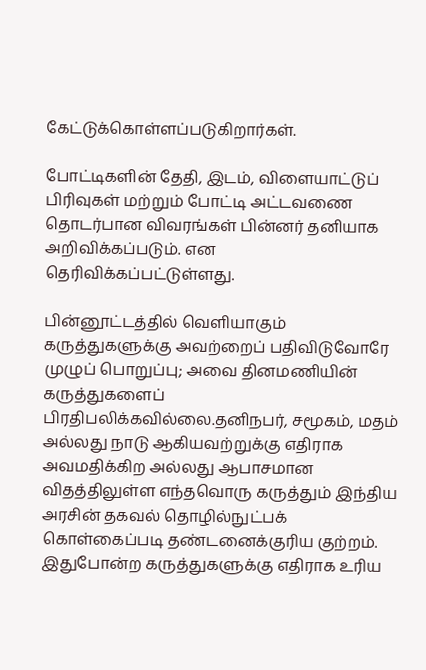கேட்டுக்கொள்ளப்படுகிறார்கள்.

போட்டிகளின் தேதி, இடம், விளையாட்டுப் பிரிவுகள் மற்றும் போட்டி அட்டவணை தொடர்பான விவரங்கள் பின்னர் தனியாக அறிவிக்கப்படும். என தெரிவிக்கப்பட்டுள்ளது.

பின்னூட்டத்தில் வெளியாகும் கருத்துகளுக்கு அவற்றைப் பதிவிடுவோரே முழுப் பொறுப்பு; அவை தினமணியின் கருத்துகளைப் பிரதிபலிக்கவில்லை.தனிநபர், சமூகம், மதம் அல்லது நாடு ஆகியவற்றுக்கு எதிராக அவமதிக்கிற அல்லது ஆபாசமான விதத்திலுள்ள எந்தவொரு கருத்தும் இந்திய அரசின் தகவல் தொழில்நுட்பக் கொள்கைப்படி தண்டனைக்குரிய குற்றம். இதுபோன்ற கருத்துகளுக்கு எதிராக உரிய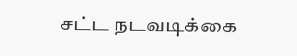சட்ட நடவடிக்கை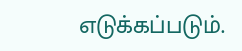எடுக்கப்படும்.